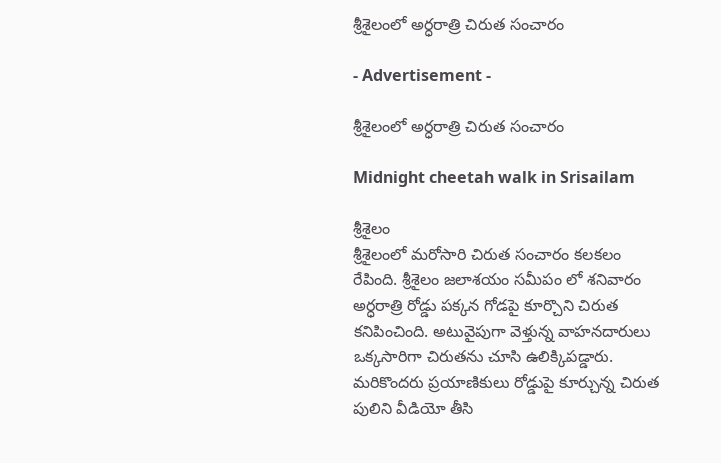శ్రీశైలంలో అర్ధరాత్రి చిరుత సంచారం

- Advertisement -

శ్రీశైలంలో అర్ధరాత్రి చిరుత సంచారం

Midnight cheetah walk in Srisailam

శ్రీశైలం
శ్రీశైలంలో మరోసారి చిరుత సంచారం కలకలం రేపింది. శ్రీశైలం జలాశయం సమీపం లో శనివారం అర్ధరాత్రి రోడ్డు పక్కన గోడపై కూర్చొని చిరుత కనిపించింది. అటువైపుగా వెళ్తున్న వాహనదారులు ఒక్కసారిగా చిరుతను చూసి ఉలిక్కిపడ్డారు. మరికొందరు ప్రయాణికులు రోడ్డుపై కూర్చున్న చిరుత పులిని వీడియో తీసి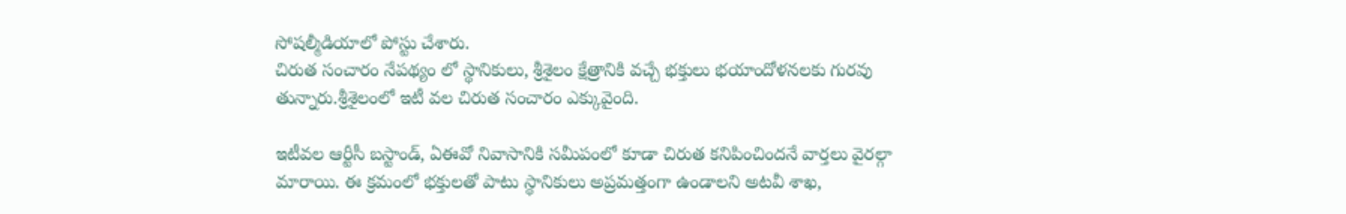సోషల్మీడియాలో పోస్టు చేశారు.
చిరుత సంచారం నేపథ్యం లో స్థానికులు, శ్రీశైలం క్షేత్రానికి వచ్చే భక్తులు భయాందోళనలకు గురవు తున్నారు.శ్రీశైలంలో ఇటీ వల చిరుత సంచారం ఎక్కువైంది.

ఇటీవల ఆర్టీసీ బస్టాండ్, ఏఈవో నివాసానికి సమీపంలో కూడా చిరుత కనిపించిందనే వార్తలు వైరల్గా మారాయి. ఈ క్రమంలో భక్తులతో పాటు స్థానికులు అప్రమత్తంగా ఉండాలని అటవీ శాఖ,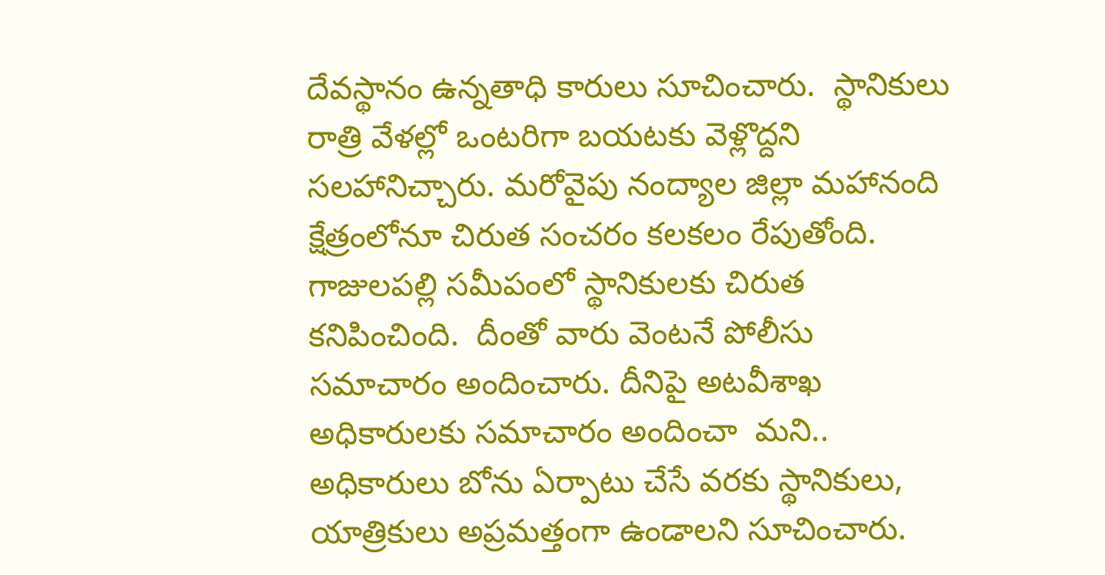దేవస్థానం ఉన్నతాధి కారులు సూచించారు.  స్థానికులు రాత్రి వేళల్లో ఒంటరిగా బయటకు వెళ్లొద్దని సలహానిచ్చారు. మరోవైపు నంద్యాల జిల్లా మహానంది క్షేత్రంలోనూ చిరుత సంచరం కలకలం రేపుతోంది. గాజులపల్లి సమీపంలో స్థానికులకు చిరుత కనిపించింది.  దీంతో వారు వెంటనే పోలీసు సమాచారం అందించారు. దీనిపై అటవీశాఖ అధికారులకు సమాచారం అందించా  మని.. అధికారులు బోను ఏర్పాటు చేసే వరకు స్థానికులు, యాత్రికులు అప్రమత్తంగా ఉండాలని సూచించారు.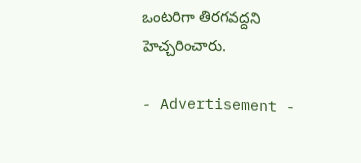ఒంటరిగా తిరగవద్దని హెచ్చరించారు.

- Advertisement -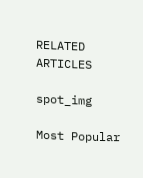RELATED ARTICLES

spot_img

Most Popular